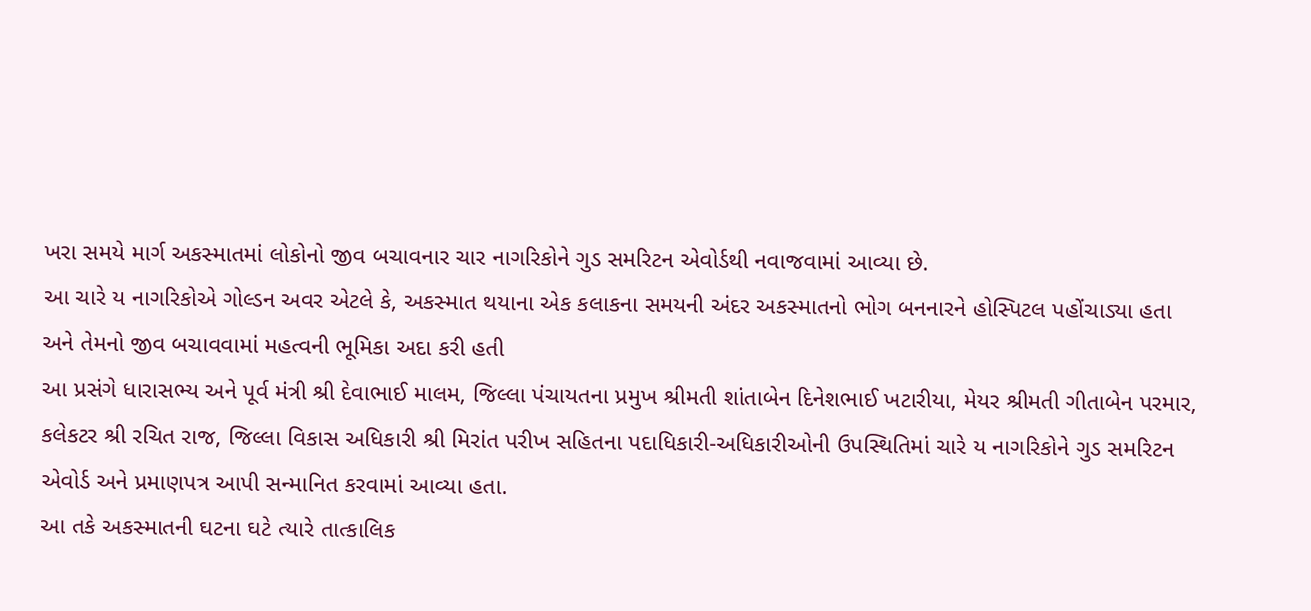ખરા સમયે માર્ગ અકસ્માતમાં લોકોનો જીવ બચાવનાર ચાર નાગરિકોને ગુડ સમરિટન એવોર્ડથી નવાજવામાં આવ્યા છે.
આ ચારે ય નાગરિકોએ ગોલ્ડન અવર એટલે કે, અકસ્માત થયાના એક કલાકના સમયની અંદર અકસ્માતનો ભોગ બનનારને હોસ્પિટલ પહોંચાડ્યા હતા અને તેમનો જીવ બચાવવામાં મહત્વની ભૂમિકા અદા કરી હતી
આ પ્રસંગે ધારાસભ્ય અને પૂર્વ મંત્રી શ્રી દેવાભાઈ માલમ, જિલ્લા પંચાયતના પ્રમુખ શ્રીમતી શાંતાબેન દિનેશભાઈ ખટારીયા, મેયર શ્રીમતી ગીતાબેન પરમાર, કલેકટર શ્રી રચિત રાજ, જિલ્લા વિકાસ અધિકારી શ્રી મિરાંત પરીખ સહિતના પદાધિકારી-અધિકારીઓની ઉપસ્થિતિમાં ચારે ય નાગરિકોને ગુડ સમરિટન એવોર્ડ અને પ્રમાણપત્ર આપી સન્માનિત કરવામાં આવ્યા હતા.
આ તકે અકસ્માતની ઘટના ઘટે ત્યારે તાત્કાલિક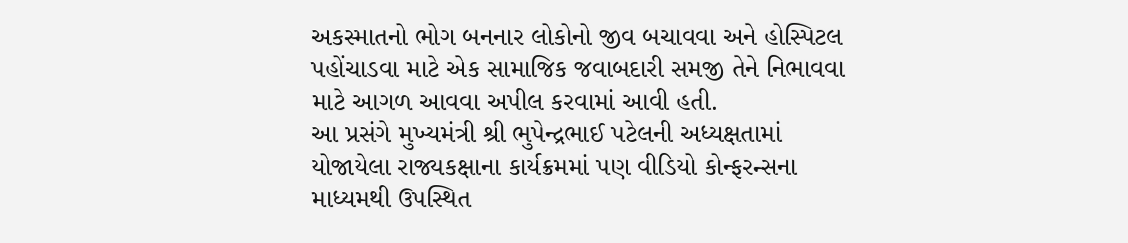અકસ્માતનો ભોગ બનનાર લોકોનો જીવ બચાવવા અને હોસ્પિટલ પહોંચાડવા માટે એક સામાજિક જવાબદારી સમજી તેને નિભાવવા માટે આગળ આવવા અપીલ કરવામાં આવી હતી.
આ પ્રસંગે મુખ્યમંત્રી શ્રી ભુપેન્દ્રભાઈ પટેલની અધ્યક્ષતામાં યોજાયેલા રાજ્યકક્ષાના કાર્યક્રમમાં પણ વીડિયો કોન્ફરન્સના માધ્યમથી ઉપસ્થિત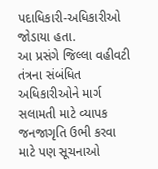પદાધિકારી-અધિકારીઓ જોડાયા હતા.
આ પ્રસંગે જિલ્લા વહીવટી તંત્રના સંબંધિત અધિકારીઓને માર્ગ સલામતી માટે વ્યાપક જનજાગૃતિ ઉભી કરવા માટે પણ સૂચનાઓ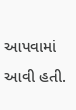આપવામાં આવી હતી.